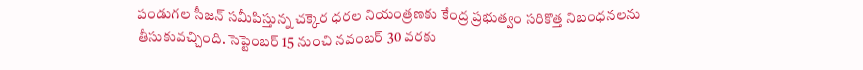పండుగల సీజన్ సమీపిస్తున్న చక్కెర ధరల నియంత్రణకు కేంద్ర ప్రభుత్వం సరికొత్త నిబంధనలను తీసుకువచ్చింది. సెప్టెంబర్ 15 నుంచి నవంబర్ 30 వరకు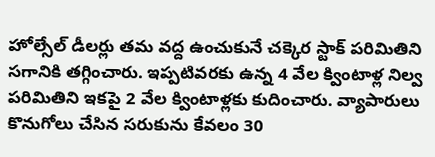హోల్సేల్ డీలర్లు తమ వద్ద ఉంచుకునే చక్కెర స్టాక్ పరిమితిని సగానికి తగ్గించారు. ఇప్పటివరకు ఉన్న 4 వేల క్వింటాళ్ల నిల్వ పరిమితిని ఇకపై 2 వేల క్వింటాళ్లకు కుదించారు. వ్యాపారులు కొనుగోలు చేసిన సరుకును కేవలం 30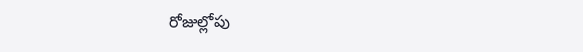రోజుల్లోపు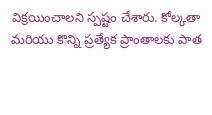విక్రయించాలని స్పష్టం చేశారు. కోల్కతా మరియు కొన్ని ప్రత్యేక ప్రాంతాలకు పాత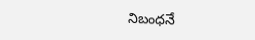నిబంధనే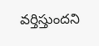వర్తిస్తుందని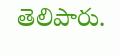తెలిపారు.